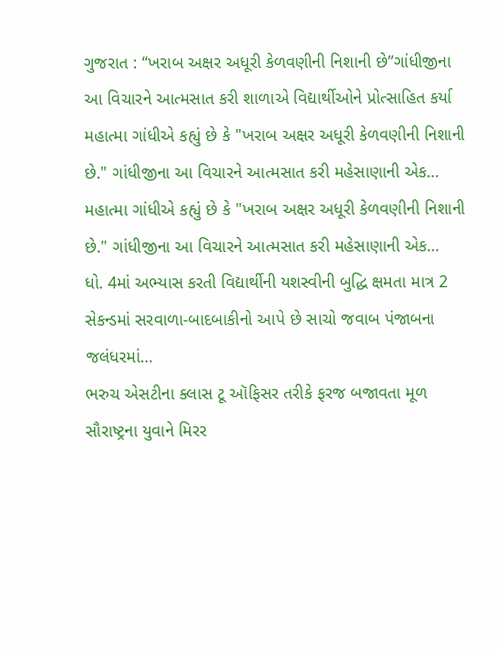ગુજરાત : “ખરાબ અક્ષર અધૂરી કેળવણીની નિશાની છે”ગાંધીજીના આ વિચારને આત્મસાત કરી શાળાએ વિદ્યાર્થીઓને પ્રોત્સાહિત કર્યા
મહાત્મા ગાંધીએ કહ્યું છે કે "ખરાબ અક્ષર અધૂરી કેળવણીની નિશાની છે." ગાંધીજીના આ વિચારને આત્મસાત કરી મહેસાણાની એક…
મહાત્મા ગાંધીએ કહ્યું છે કે "ખરાબ અક્ષર અધૂરી કેળવણીની નિશાની છે." ગાંધીજીના આ વિચારને આત્મસાત કરી મહેસાણાની એક…
ધો. 4માં અભ્યાસ કરતી વિદ્યાર્થીની યશસ્વીની બુદ્ધિ ક્ષમતા માત્ર 2 સેકન્ડમાં સરવાળા-બાદબાકીનો આપે છે સાચો જવાબ પંજાબના જલંધરમાં…
ભરુચ એસટીના ક્લાસ ટૂ ઑફિસર તરીકે ફરજ બજાવતા મૂળ સૌરાષ્ટ્રના યુવાને મિરર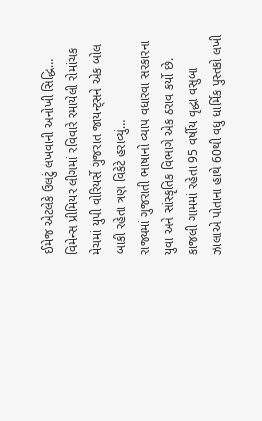ઈમેજ એટલેકે ઉલટું લખવાની અનોખી સિદ્ધિ…
વિમેન્સ પ્રીમિયર લીગમાં રવિવારે રમાયેલી રોમાંચક મેચમાં યુપી વોરિયર્સે ગુજરાત જાયન્ટ્સને એક બોલ બાકી રહેતા ત્રણ વિકેટે હરાવ્યું…
રાજ્યમાં ગુજરાતી ભાષાનો વ્યાપ વધારવા સરકારના યુવા અને સાંસ્કૃતિક વિભાગે એક ઠરાવ કર્યો છે.
કાજલી ગામમાં રહેતા 95 વર્ષીય વૃદ્ધા વસુબા ઝાલાએ પોતાના હાથે 60થી વધુ ધાર્મિક પુસ્તકો લખી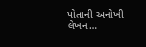પોતાની અનોખી લેખન…